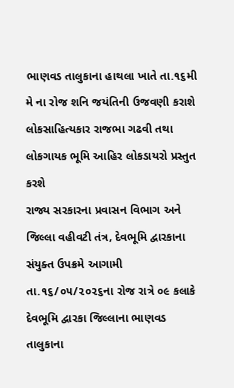ભાણવડ તાલુકાના હાથલા ખાતે તા.૧૬મી મે ના રોજ શનિ જયંતિની ઉજવણી કરાશે
લોકસાહિત્યકાર રાજભા ગઢવી તથા લોકગાયક ભૂમિ આહિર લોકડાયરો પ્રસ્તુત કરશે
રાજ્ય સરકારના પ્રવાસન વિભાગ અને જિલ્લા વહીવટી તંત્ર, દેવભૂમિ દ્વારકાના સંયુક્ત ઉપક્રમે આગામી તા.૧૬/૦૫/૨૦૨૬ના રોજ રાત્રે ૦૯ કલાકે દેવભૂમિ દ્વારકા જિલ્લાના ભાણવડ તાલુકાના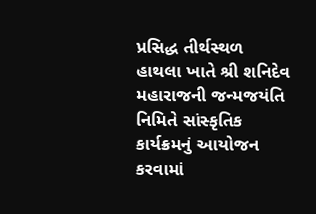પ્રસિદ્ધ તીર્થસ્થળ હાથલા ખાતે શ્રી શનિદેવ મહારાજની જન્મજયંતિ નિમિતે સાંસ્કૃતિક કાર્યક્રમનું આયોજન કરવામાં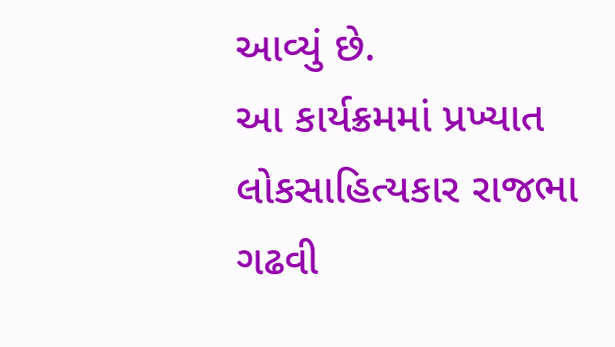આવ્યું છે.
આ કાર્યક્રમમાં પ્રખ્યાત લોકસાહિત્યકાર રાજભા ગઢવી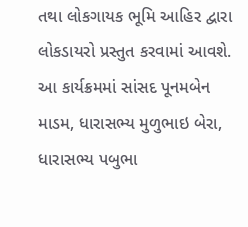તથા લોકગાયક ભૂમિ આહિર દ્વારા લોકડાયરો પ્રસ્તુત કરવામાં આવશે. આ કાર્યક્રમમાં સાંસદ પૂનમબેન માડમ, ધારાસભ્ય મુળુભાઇ બેરા, ધારાસભ્ય પબુભા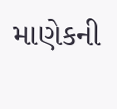માણેકની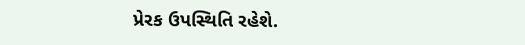પ્રેરક ઉપસ્થિતિ રહેશે.